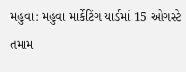મહુવા: મહુવા માર્કેટિંગ યાર્ડમાં 15 ઓગસ્ટે તમામ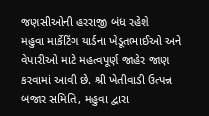જણસીઓની હરરાજી બંધ રહેશે
મહુવા માર્કેટિંગ યાર્ડના ખેડૂતભાઈઓ અને વેપારીઓ માટે મહત્વપૂર્ણ જાહેર જાણ કરવામાં આવી છે. શ્રી ખેતીવાડી ઉત્પન્ન બજાર સમિતિ, મહુવા દ્વારા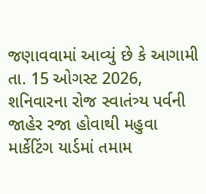જણાવવામાં આવ્યું છે કે આગામી તા. 15 ઓગસ્ટ 2026, શનિવારના રોજ સ્વાતંત્ર્ય પર્વની જાહેર રજા હોવાથી મહુવા માર્કેટિંગ યાર્ડમાં તમામ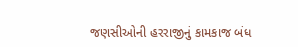જણસીઓની હરરાજીનું કામકાજ બંધ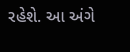રહેશે. આ અંગે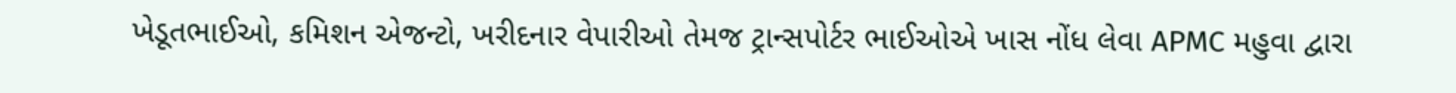ખેડૂતભાઈઓ, કમિશન એજન્ટો, ખરીદનાર વેપારીઓ તેમજ ટ્રાન્સપોર્ટર ભાઈઓએ ખાસ નોંધ લેવા APMC મહુવા દ્વારા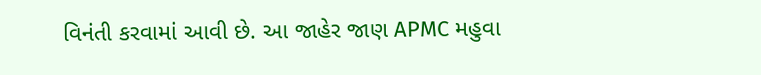વિનંતી કરવામાં આવી છે. આ જાહેર જાણ APMC મહુવા